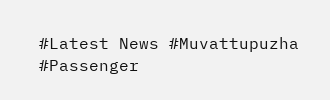#Latest News #Muvattupuzha #Passenger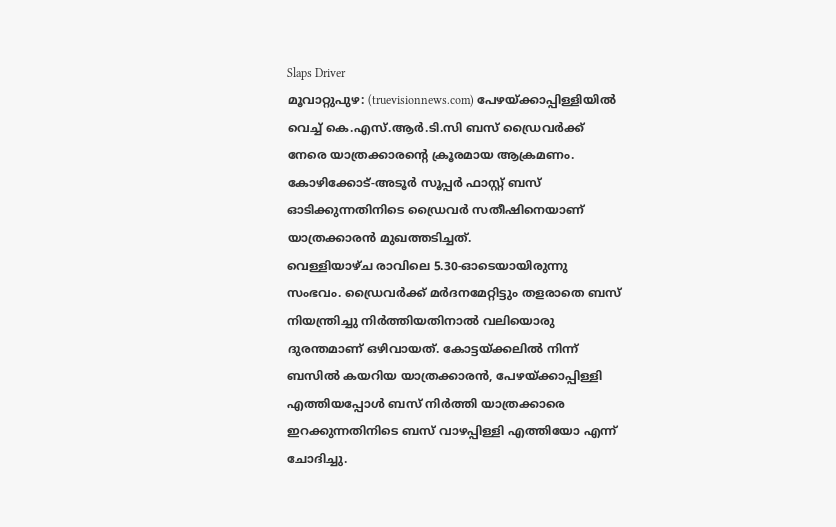Slaps Driver
മൂവാറ്റുപുഴ: (truevisionnews.com) പേഴയ്ക്കാപ്പിള്ളിയിൽ വെച്ച് കെ.എസ്.ആർ.ടി.സി ബസ് ഡ്രൈവർക്ക് നേരെ യാത്രക്കാരന്റെ ക്രൂരമായ ആക്രമണം. കോഴിക്കോട്-അടൂർ സൂപ്പർ ഫാസ്റ്റ് ബസ് ഓടിക്കുന്നതിനിടെ ഡ്രൈവർ സതീഷിനെയാണ് യാത്രക്കാരൻ മുഖത്തടിച്ചത്.
വെള്ളിയാഴ്ച രാവിലെ 5.30-ഓടെയായിരുന്നു സംഭവം. ഡ്രൈവർക്ക് മർദനമേറ്റിട്ടും തളരാതെ ബസ് നിയന്ത്രിച്ചു നിർത്തിയതിനാൽ വലിയൊരു ദുരന്തമാണ് ഒഴിവായത്. കോട്ടയ്ക്കലിൽ നിന്ന് ബസിൽ കയറിയ യാത്രക്കാരൻ, പേഴയ്ക്കാപ്പിള്ളി എത്തിയപ്പോൾ ബസ് നിർത്തി യാത്രക്കാരെ ഇറക്കുന്നതിനിടെ ബസ് വാഴപ്പിള്ളി എത്തിയോ എന്ന് ചോദിച്ചു.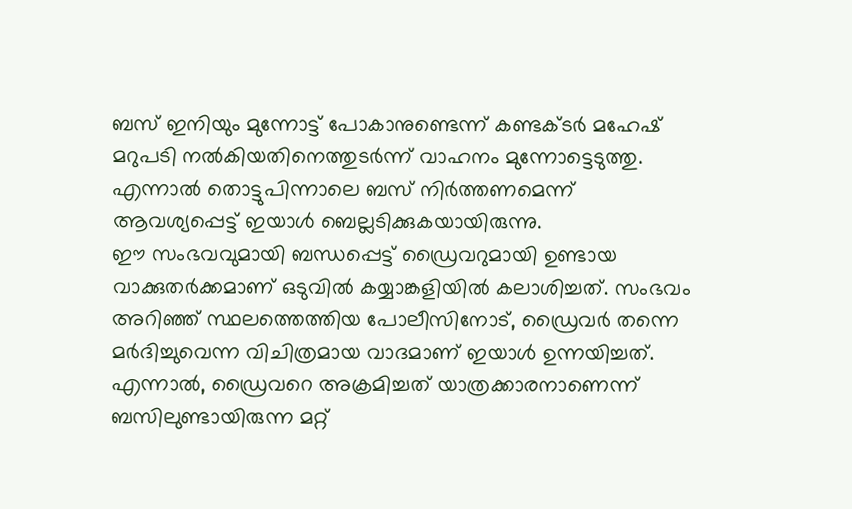ബസ് ഇനിയും മുന്നോട്ട് പോകാനുണ്ടെന്ന് കണ്ടക്ടർ മഹേഷ് മറുപടി നൽകിയതിനെത്തുടർന്ന് വാഹനം മുന്നോട്ടെടുത്തു. എന്നാൽ തൊട്ടുപിന്നാലെ ബസ് നിർത്തണമെന്ന് ആവശ്യപ്പെട്ട് ഇയാൾ ബെല്ലടിക്കുകയായിരുന്നു.
ഈ സംഭവവുമായി ബന്ധപ്പെട്ട് ഡ്രൈവറുമായി ഉണ്ടായ വാക്കുതർക്കമാണ് ഒടുവിൽ കയ്യാങ്കളിയിൽ കലാശിച്ചത്. സംഭവം അറിഞ്ഞ് സ്ഥലത്തെത്തിയ പോലീസിനോട്, ഡ്രൈവർ തന്നെ മർദിച്ചുവെന്ന വിചിത്രമായ വാദമാണ് ഇയാൾ ഉന്നയിച്ചത്.
എന്നാൽ, ഡ്രൈവറെ അക്രമിച്ചത് യാത്രക്കാരനാണെന്ന് ബസിലുണ്ടായിരുന്ന മറ്റ്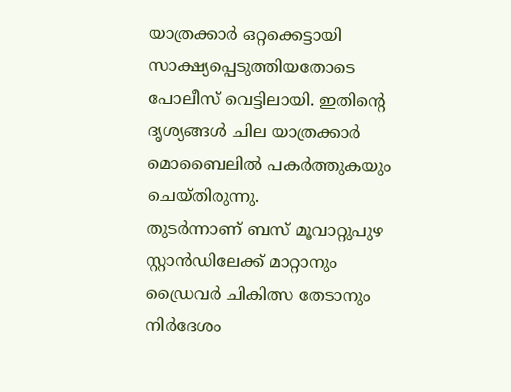യാത്രക്കാർ ഒറ്റക്കെട്ടായി സാക്ഷ്യപ്പെടുത്തിയതോടെ പോലീസ് വെട്ടിലായി. ഇതിന്റെ ദൃശ്യങ്ങൾ ചില യാത്രക്കാർ മൊബൈലിൽ പകർത്തുകയും ചെയ്തിരുന്നു.
തുടർന്നാണ് ബസ് മൂവാറ്റുപുഴ സ്റ്റാൻഡിലേക്ക് മാറ്റാനും ഡ്രൈവർ ചികിത്സ തേടാനും നിർദേശം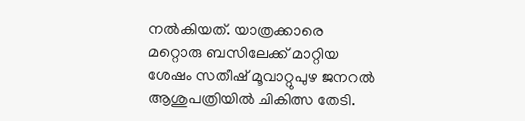നൽകിയത്. യാത്രക്കാരെ മറ്റൊരു ബസിലേക്ക് മാറ്റിയ ശേഷം സതീഷ് മൂവാറ്റുപുഴ ജനറൽ ആശുപത്രിയിൽ ചികിത്സ തേടി.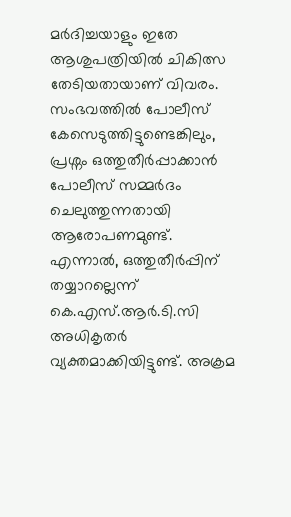മർദിച്ചയാളും ഇതേ ആശുപത്രിയിൽ ചികിത്സ തേടിയതായാണ് വിവരം. സംഭവത്തിൽ പോലീസ് കേസെടുത്തിട്ടുണ്ടെങ്കിലും, പ്രശ്നം ഒത്തുതീർപ്പാക്കാൻ പോലീസ് സമ്മർദം ചെലുത്തുന്നതായി ആരോപണമുണ്ട്.
എന്നാൽ, ഒത്തുതീർപ്പിന് തയ്യാറല്ലെന്ന് കെ.എസ്.ആർ.ടി.സി അധികൃതർ വ്യക്തമാക്കിയിട്ടുണ്ട്. അക്രമ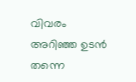വിവരം അറിഞ്ഞ ഉടൻ തന്നെ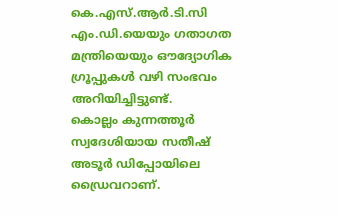കെ.എസ്.ആർ.ടി.സി എം.ഡി.യെയും ഗതാഗത മന്ത്രിയെയും ഔദ്യോഗിക ഗ്രൂപ്പുകൾ വഴി സംഭവം അറിയിച്ചിട്ടുണ്ട്.
കൊല്ലം കുന്നത്തൂർ സ്വദേശിയായ സതീഷ് അടൂർ ഡിപ്പോയിലെ ഡ്രൈവറാണ്.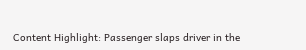Content Highlight: Passenger slaps driver in the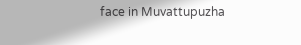face in Muvattupuzha